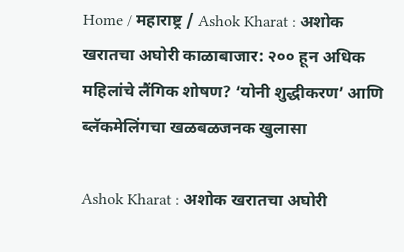Home / महाराष्ट्र / Ashok Kharat : अशोक खरातचा अघोरी काळाबाजार: २०० हून अधिक महिलांचे लैंगिक शोषण? ‘योनी शुद्धीकरण’ आणि ब्लॅकमेलिंगचा खळबळजनक खुलासा

Ashok Kharat : अशोक खरातचा अघोरी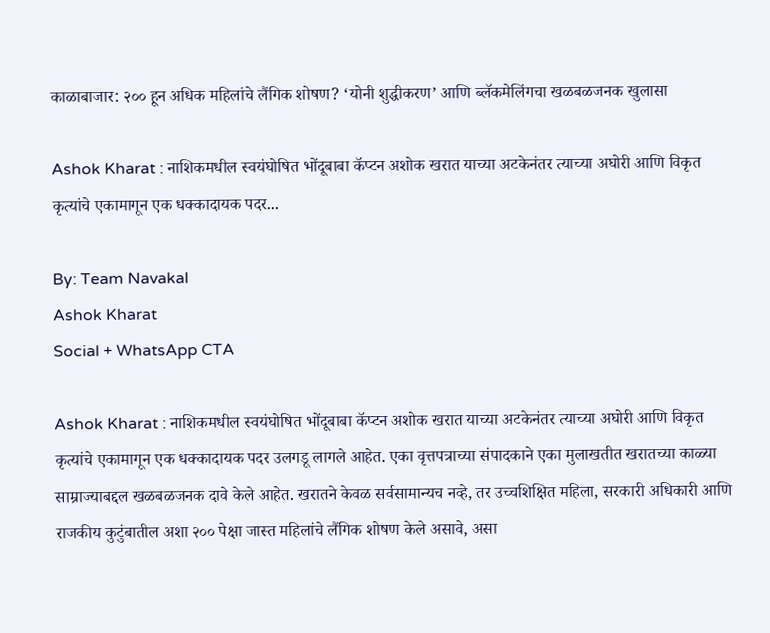काळाबाजार: २०० हून अधिक महिलांचे लैंगिक शोषण? ‘योनी शुद्धीकरण’ आणि ब्लॅकमेलिंगचा खळबळजनक खुलासा

Ashok Kharat : नाशिकमधील स्वयंघोषित भोंदूबाबा कॅप्टन अशोक खरात याच्या अटकेनंतर त्याच्या अघोरी आणि विकृत कृत्यांचे एकामागून एक धक्कादायक पदर...

By: Team Navakal
Ashok Kharat
Social + WhatsApp CTA

Ashok Kharat : नाशिकमधील स्वयंघोषित भोंदूबाबा कॅप्टन अशोक खरात याच्या अटकेनंतर त्याच्या अघोरी आणि विकृत कृत्यांचे एकामागून एक धक्कादायक पदर उलगडू लागले आहेत. एका वृत्तपत्राच्या संपादकाने एका मुलाखतीत खरातच्या काळ्या साम्राज्याबद्दल खळबळजनक दावे केले आहेत. खरातने केवळ सर्वसामान्यच नव्हे, तर उच्चशिक्षित महिला, सरकारी अधिकारी आणि राजकीय कुटुंबातील अशा २०० पेक्षा जास्त महिलांचे लैंगिक शोषण केले असावे, असा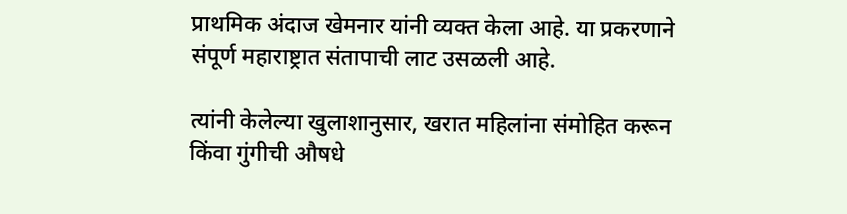प्राथमिक अंदाज खेमनार यांनी व्यक्त केला आहे. या प्रकरणाने संपूर्ण महाराष्ट्रात संतापाची लाट उसळली आहे.

त्यांनी केलेल्या खुलाशानुसार, खरात महिलांना संमोहित करून किंवा गुंगीची औषधे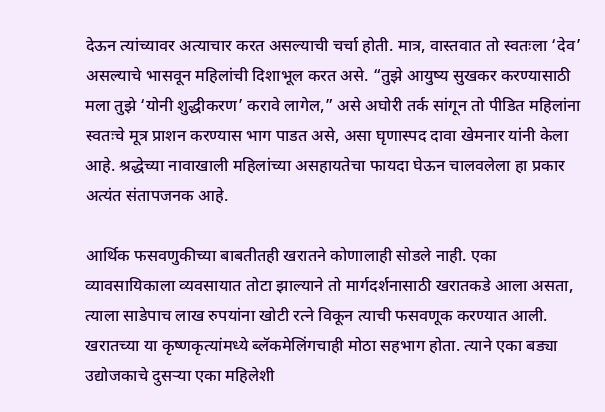देऊन त्यांच्यावर अत्याचार करत असल्याची चर्चा होती. मात्र, वास्तवात तो स्वतःला ‘देव’ असल्याचे भासवून महिलांची दिशाभूल करत असे. “तुझे आयुष्य सुखकर करण्यासाठी मला तुझे ‘योनी शुद्धीकरण’ करावे लागेल,” असे अघोरी तर्क सांगून तो पीडित महिलांना स्वतःचे मूत्र प्राशन करण्यास भाग पाडत असे, असा घृणास्पद दावा खेमनार यांनी केला आहे. श्रद्धेच्या नावाखाली महिलांच्या असहायतेचा फायदा घेऊन चालवलेला हा प्रकार अत्यंत संतापजनक आहे.

आर्थिक फसवणुकीच्या बाबतीतही खरातने कोणालाही सोडले नाही. एका व्यावसायिकाला व्यवसायात तोटा झाल्याने तो मार्गदर्शनासाठी खरातकडे आला असता, त्याला साडेपाच लाख रुपयांना खोटी रत्ने विकून त्याची फसवणूक करण्यात आली. खरातच्या या कृष्णकृत्यांमध्ये ब्लॅकमेलिंगचाही मोठा सहभाग होता. त्याने एका बड्या उद्योजकाचे दुसऱ्या एका महिलेशी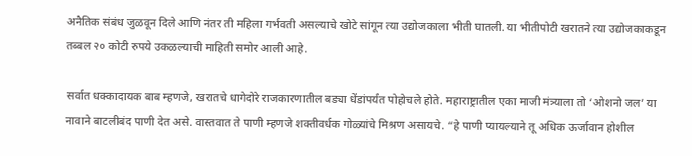अनैतिक संबंध जुळवून दिले आणि नंतर ती महिला गर्भवती असल्याचे खोटे सांगून त्या उद्योजकाला भीती घातली. या भीतीपोटी खरातने त्या उद्योजकाकडून तब्बल २० कोटी रुपये उकळल्याची माहिती समोर आली आहे.

सर्वात धक्कादायक बाब म्हणजे, खरातचे धागेदोरे राजकारणातील बड्या धेंडांपर्यंत पोहोचले होते. महाराष्ट्रातील एका माजी मंत्र्याला तो ‘ओशनो जल’ या नावाने बाटलीबंद पाणी देत असे. वास्तवात ते पाणी म्हणजे शक्तीवर्धक गोळ्यांचे मिश्रण असायचे. “हे पाणी प्यायल्याने तू अधिक ऊर्जावान होशील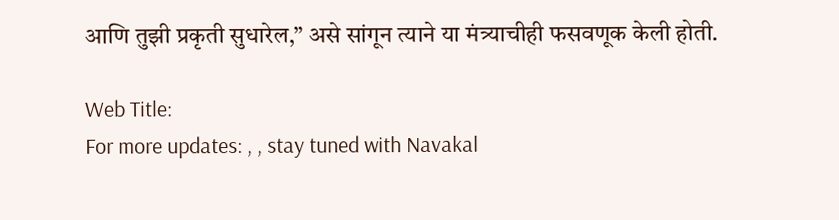आणि तुझी प्रकृती सुधारेल,” असे सांगून त्याने या मंत्र्याचीही फसवणूक केली होती.

Web Title:
For more updates: , , stay tuned with Navakal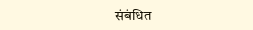संबंधित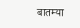बातम्या